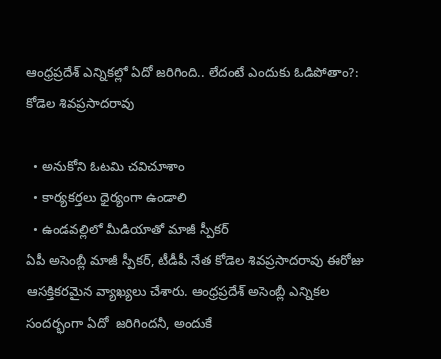ఆంధ్రప్రదేశ్ ఎన్నికల్లో ఏదో జరిగింది.. లేదంటే ఎందుకు ఓడిపోతాం?: కోడెల శివప్రసాదరావు

  • అనుకోని ఓటమి చవిచూశాం
  • కార్యకర్తలు ధైర్యంగా ఉండాలి
  • ఉండవల్లిలో మీడియాతో మాజీ స్పీకర్
ఏపీ అసెంబ్లీ మాజీ స్పీకర్, టీడీపీ నేత కోడెల శివప్రసాదరావు ఈరోజు ఆసక్తికరమైన వ్యాఖ్యలు చేశారు. ఆంధ్రప్రదేశ్ అసెంబ్లీ ఎన్నికల సందర్భంగా ఏదో  జరిగిందనీ, అందుకే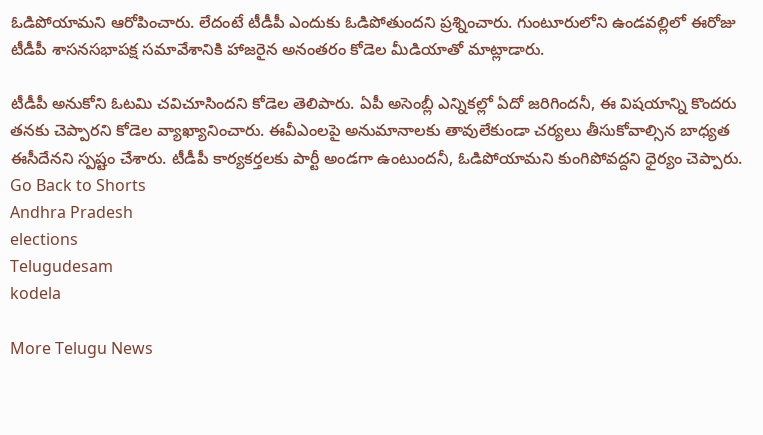ఓడిపోయామని ఆరోపించారు. లేదంటే టీడీపీ ఎందుకు ఓడిపోతుందని ప్రశ్నించారు. గుంటూరులోని ఉండవల్లిలో ఈరోజు టీడీపీ శాసనసభాపక్ష సమావేశానికి హాజరైన అనంతరం కోడెల మీడియాతో మాట్లాడారు.

టీడీపీ అనుకోని ఓటమి చవిచూసిందని కోడెల తెలిపారు. ఏపీ అసెంబ్లీ ఎన్నికల్లో ఏదో జరిగిందనీ, ఈ విషయాన్ని కొందరు తనకు చెప్పారని కోడెల వ్యాఖ్యానించారు. ఈవీఎంలపై అనుమానాలకు తావులేకుండా చర్యలు తీసుకోవాల్సిన బాధ్యత ఈసీదేనని స్పష్టం చేశారు. టీడీపీ కార్యకర్తలకు పార్టీ అండగా ఉంటుందనీ, ఓడిపోయామని కుంగిపోవద్దని ధైర్యం చెప్పారు.
Go Back to Shorts
Andhra Pradesh
elections
Telugudesam
kodela

More Telugu News